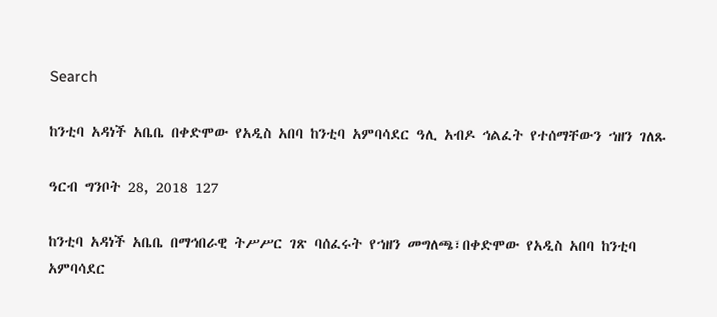Search

ከንቲባ አዳነች አቤቤ በቀድሞው የአዲስ አበባ ከንቲባ አምባሳደር ዓሊ አብዶ ኅልፈት የተሰማቸውን ኀዘን ገለጹ

ዓርብ ግንቦት 28, 2018 127

ከንቲባ አዳነች አቤቤ በማኅበራዊ ትሥሥር ገጽ ባሰፈሩት የኀዘን መግለጫ፣በቀድሞው የአዲስ አበባ ከንቲባ አምባሳደር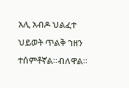አሊ አብዶ ህልፈተ ህይወት ጥልቅ ኀዘን ተሰምቶኛል።ብለዋል።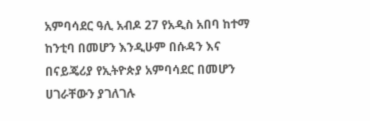አምባሳደር ዓሊ አብዶ 27 የአዲስ አበባ ከተማ ከንቲባ በመሆን እንዲሁም በሱዳን እና በናይጄሪያ የኢትዮጵያ አምባሳደር በመሆን ሀገራቸውን ያገለገሉ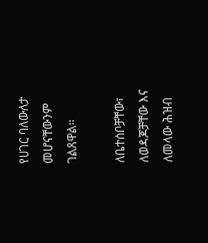የሀገር ባለውለታ መሆናቸውንም ገልጸዋል።

ለቤተሰቦቻቸው፣ ለወዳጆቻቸው እና ለመላው ሕዝብ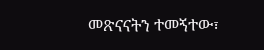መጽናናትን ተመኝተው፣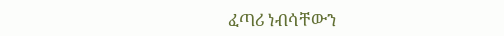ፈጣሪ ነብሳቸውን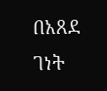በአጸደ ገነት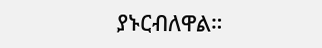ያኑርብለዋል።